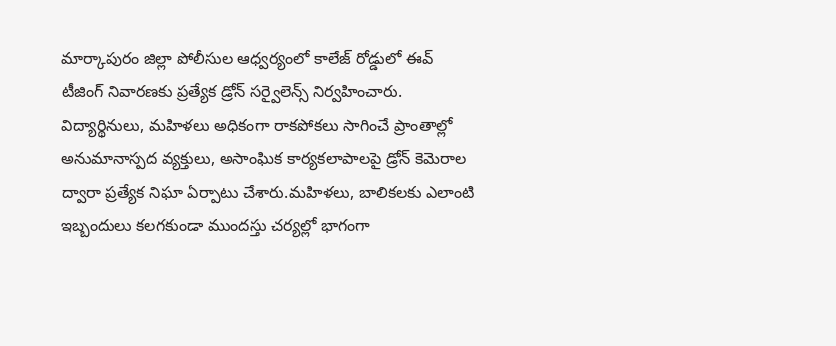మార్కాపురం జిల్లా పోలీసుల ఆధ్వర్యంలో కాలేజ్‌ రోడ్డులో ఈవ్‌ టీజింగ్‌ నివారణకు ప్రత్యేక డ్రోన్‌ సర్వైలెన్స్‌ నిర్వహించారు. విద్యార్థినులు, మహిళలు అధికంగా రాకపోకలు సాగించే ప్రాంతాల్లో అనుమానాస్పద వ్యక్తులు, అసాంఘిక కార్యకలాపాలపై డ్రోన్‌ కెమెరాల ద్వారా ప్రత్యేక నిఘా ఏర్పాటు చేశారు.మహిళలు, బాలికలకు ఎలాంటి ఇబ్బందులు కలగకుండా ముందస్తు చర్యల్లో భాగంగా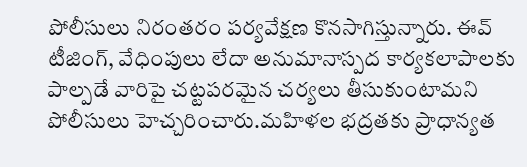పోలీసులు నిరంతరం పర్యవేక్షణ కొనసాగిస్తున్నారు. ఈవ్‌ టీజింగ్‌, వేధింపులు లేదా అనుమానాస్పద కార్యకలాపాలకు పాల్పడే వారిపై చట్టపరమైన చర్యలు తీసుకుంటామని పోలీసులు హెచ్చరించారు.మహిళల భద్రతకు ప్రాధాన్యత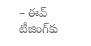– ఈవ్‌ టీజింగ్‌కు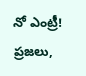నో ఎంట్రీ!
ప్రజలు,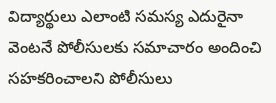విద్యార్థులు ఎలాంటి సమస్య ఎదురైనా వెంటనే పోలీసులకు సమాచారం అందించి సహకరించాలని పోలీసులు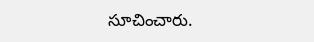సూచించారు.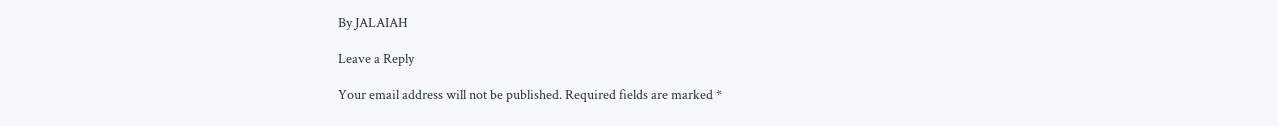By JALAIAH

Leave a Reply

Your email address will not be published. Required fields are marked *